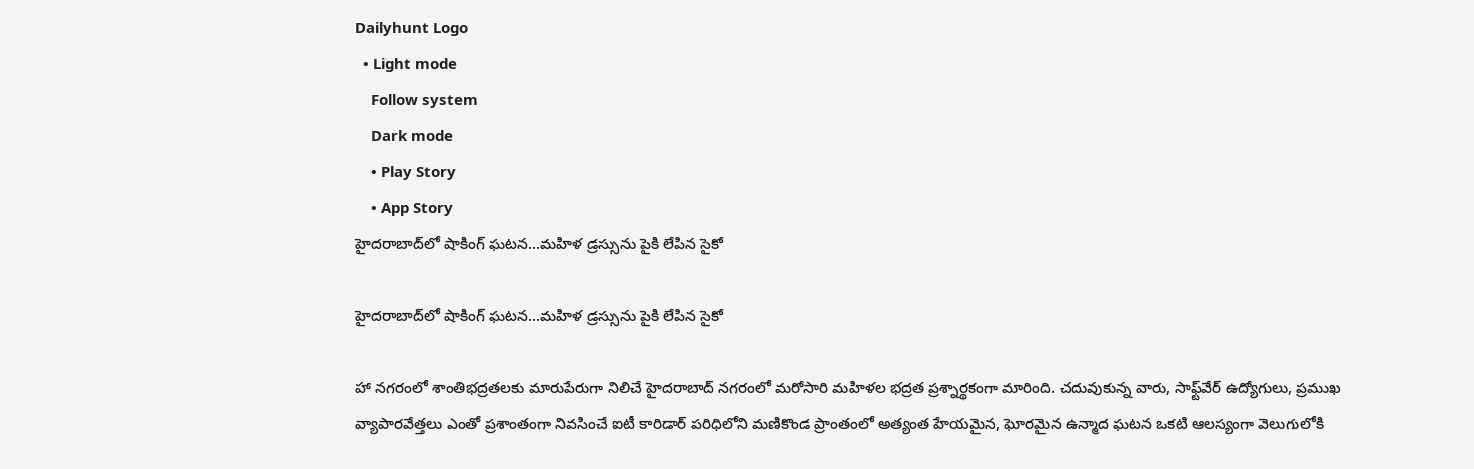Dailyhunt Logo
  • Light mode
    Follow system
    Dark mode
    • Play Story
    • App Story
హైదరాబాద్‌లో షాకింగ్ ఘటన...మహిళ డ్రస్సును పైకి లేపిన సైకో

హైదరాబాద్‌లో షాకింగ్ ఘటన...మహిళ డ్రస్సును పైకి లేపిన సైకో

హా నగరంలో శాంతిభద్రతలకు మారుపేరుగా నిలిచే హైదరాబాద్ నగరంలో మరోసారి మహిళల భద్రత ప్రశ్నార్థకంగా మారింది. చదువుకున్న వారు, సాఫ్ట్‌వేర్ ఉద్యోగులు, ప్రముఖ వ్యాపారవేత్తలు ఎంతో ప్రశాంతంగా నివసించే ఐటీ కారిడార్ పరిధిలోని మణికొండ ప్రాంతంలో అత్యంత హేయమైన, ఘోరమైన ఉన్మాద ఘటన ఒకటి ఆలస్యంగా వెలుగులోకి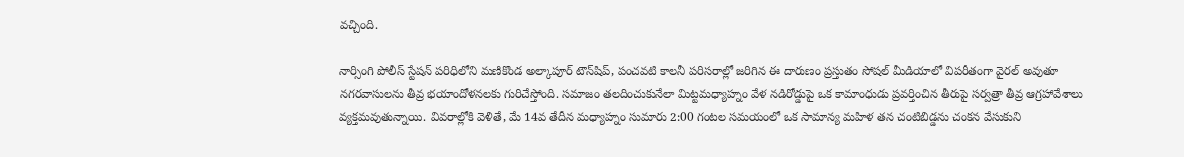వచ్చింది.

నార్సింగి పోలీస్ స్టేషన్ పరిధిలోని మణికొండ అల్కాపూర్ టౌన్‌షిప్, పంచవటి కాలనీ పరిసరాల్లో జరిగిన ఈ దారుణం ప్రస్తుతం సోషల్ మీడియాలో విపరీతంగా వైరల్ అవుతూ నగరవాసులను తీవ్ర భయాందోళనలకు గురిచేస్తోంది. సమాజం తలదించుకునేలా మిట్టమధ్యాహ్నం వేళ నడిరోడ్డుపై ఒక కామాంధుడు ప్రవర్తించిన తీరుపై సర్వత్రా తీవ్ర ఆగ్రహావేశాలు వ్యక్తమవుతున్నాయి. వివరాల్లోకి వెళితే, మే 14వ తేదీన మధ్యాహ్నం సుమారు 2:00 గంటల సమయంలో ఒక సామాన్య మహిళ తన చంటిబిడ్డను చంకన వేసుకుని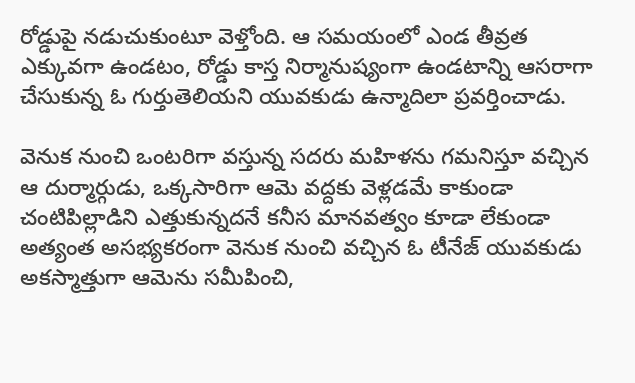రోడ్డుపై నడుచుకుంటూ వెళ్తోంది. ఆ సమయంలో ఎండ తీవ్రత ఎక్కువగా ఉండటం, రోడ్డు కాస్త నిర్మానుష్యంగా ఉండటాన్ని ఆసరాగా చేసుకున్న ఓ గుర్తుతెలియని యువకుడు ఉన్మాదిలా ప్రవర్తించాడు.

వెనుక నుంచి ఒంటరిగా వస్తున్న సదరు మహిళను గమనిస్తూ వచ్చిన ఆ దుర్మార్గుడు, ఒక్కసారిగా ఆమె వద్దకు వెళ్లడమే కాకుండా చంటిపిల్లాడిని ఎత్తుకున్నదనే కనీస మానవత్వం కూడా లేకుండా అత్యంత అసభ్యకరంగా వెనుక నుంచి వచ్చిన ఓ టీనేజ్ యువకుడు అకస్మాత్తుగా ఆమెను సమీపించి,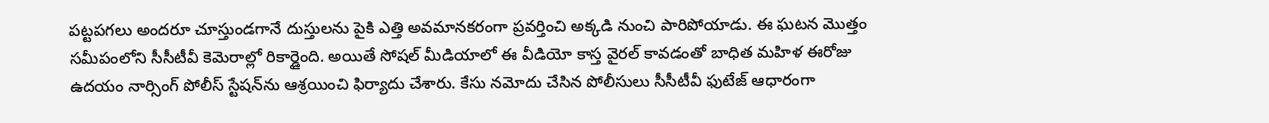పట్టపగలు అందరూ చూస్తుండగానే దుస్తులను పైకి ఎత్తి అవమానకరంగా ప్రవర్తించి అక్కడి నుంచి పారిపోయాడు. ఈ ఘటన మొత్తం సమీపంలోని సీసీటీవీ కెమెరాల్లో రికార్డైంది. అయితే సోషల్ మీడియాలో ఈ వీడియో కాస్త వైరల్ కావడంతో బాధిత మహిళ ఈరోజు ఉదయం నార్సింగ్ పోలీస్ స్టేషన్‌ను ఆశ్రయించి ఫిర్యాదు చేశారు. కేసు నమోదు చేసిన పోలీసులు సీసీటీవీ ఫుటేజ్ ఆధారంగా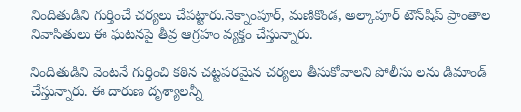నిందితుడిని గుర్తించే చర్యలు చేపట్టారు.నెక్నాంపూర్, మణికొండ, అల్కాపూర్ టౌన్‌షిప్ ప్రాంతాల నివాసితులు ఈ ఘటనపై తీవ్ర ఆగ్రహం వ్యక్తం చేస్తున్నారు.

నిందితుడిని వెంటనే గుర్తించి కఠిన చట్టపరమైన చర్యలు తీసుకోవాలని పోలీసు లను డిమాండ్ చేస్తున్నారు. ఈ దారుణ దృశ్యాలన్నీ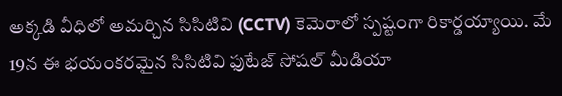అక్కడి వీధిలో అమర్చిన సిసిటివి (CCTV) కెమెరాలో స్పష్టంగా రికార్డయ్యాయి. మే 19న ఈ భయంకరమైన సిసిటివి ఫుటేజ్ సోషల్ మీడియా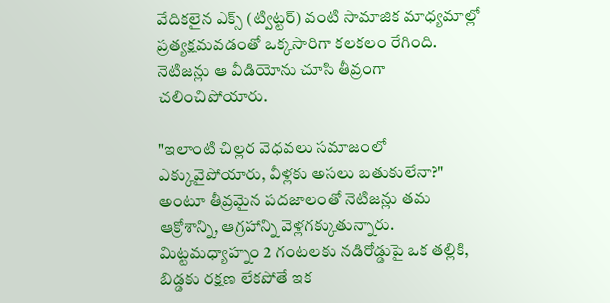వేదికలైన ఎక్స్ (ట్విట్టర్) వంటి సామాజిక మాధ్యమాల్లో ప్రత్యక్షమవడంతో ఒక్కసారిగా కలకలం రేగింది. నెటిజన్లు ఆ వీడియోను చూసి తీవ్రంగా చలించిపోయారు.

"ఇలాంటి చిల్లర వెధవలు సమాజంలో ఎక్కువైపోయారు, వీళ్లకు అసలు బతుకులేనా?" అంటూ తీవ్రమైన పదజాలంతో నెటిజన్లు తమ ఆక్రోశాన్ని, ఆగ్రహాన్ని వెళ్లగక్కుతున్నారు. మిట్టమధ్యాహ్నం 2 గంటలకు నడిరోడ్డుపై ఒక తల్లికి, బిడ్డకు రక్షణ లేకపోతే ఇక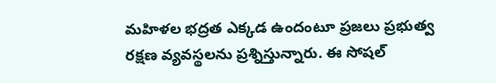మహిళల భద్రత ఎక్కడ ఉందంటూ ప్రజలు ప్రభుత్వ రక్షణ వ్యవస్థలను ప్రశ్నిస్తున్నారు. ఈ సోషల్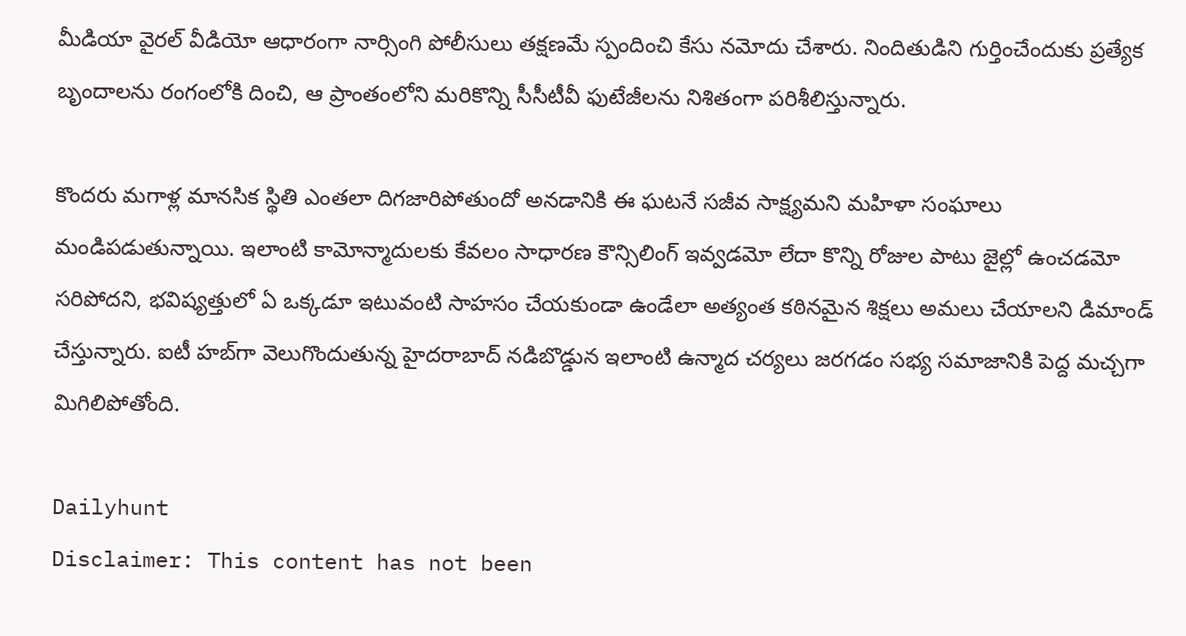మీడియా వైరల్ వీడియో ఆధారంగా నార్సింగి పోలీసులు తక్షణమే స్పందించి కేసు నమోదు చేశారు. నిందితుడిని గుర్తించేందుకు ప్రత్యేక బృందాలను రంగంలోకి దించి, ఆ ప్రాంతంలోని మరికొన్ని సీసీటీవీ ఫుటేజీలను నిశితంగా పరిశీలిస్తున్నారు.

కొందరు మగాళ్ల మానసిక స్థితి ఎంతలా దిగజారిపోతుందో అనడానికి ఈ ఘటనే సజీవ సాక్ష్యమని మహిళా సంఘాలు మండిపడుతున్నాయి. ఇలాంటి కామోన్మాదులకు కేవలం సాధారణ కౌన్సిలింగ్ ఇవ్వడమో లేదా కొన్ని రోజుల పాటు జైల్లో ఉంచడమో సరిపోదని, భవిష్యత్తులో ఏ ఒక్కడూ ఇటువంటి సాహసం చేయకుండా ఉండేలా అత్యంత కఠినమైన శిక్షలు అమలు చేయాలని డిమాండ్ చేస్తున్నారు. ఐటీ హబ్‌గా వెలుగొందుతున్న హైదరాబాద్ నడిబొడ్డున ఇలాంటి ఉన్మాద చర్యలు జరగడం సభ్య సమాజానికి పెద్ద మచ్చగా మిగిలిపోతోంది.

Dailyhunt
Disclaimer: This content has not been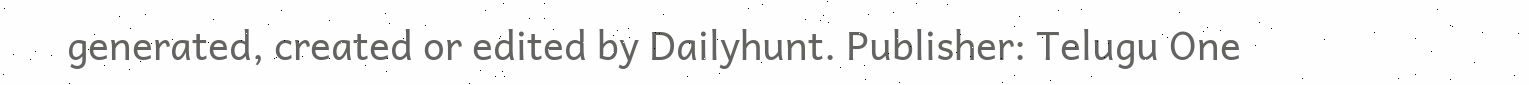generated, created or edited by Dailyhunt. Publisher: Telugu One